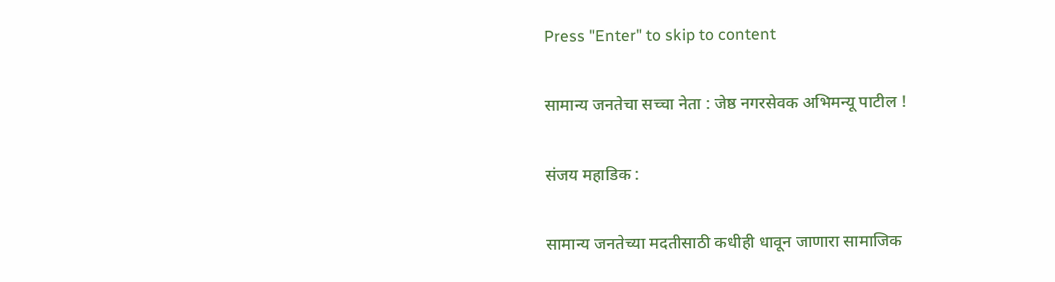Press "Enter" to skip to content

सामान्य जनतेचा सच्चा नेता : जेष्ठ नगरसेवक अभिमन्यू पाटील !

संजय महाडिक :

सामान्य जनतेच्या मदतीसाठी कधीही धावून जाणारा सामाजिक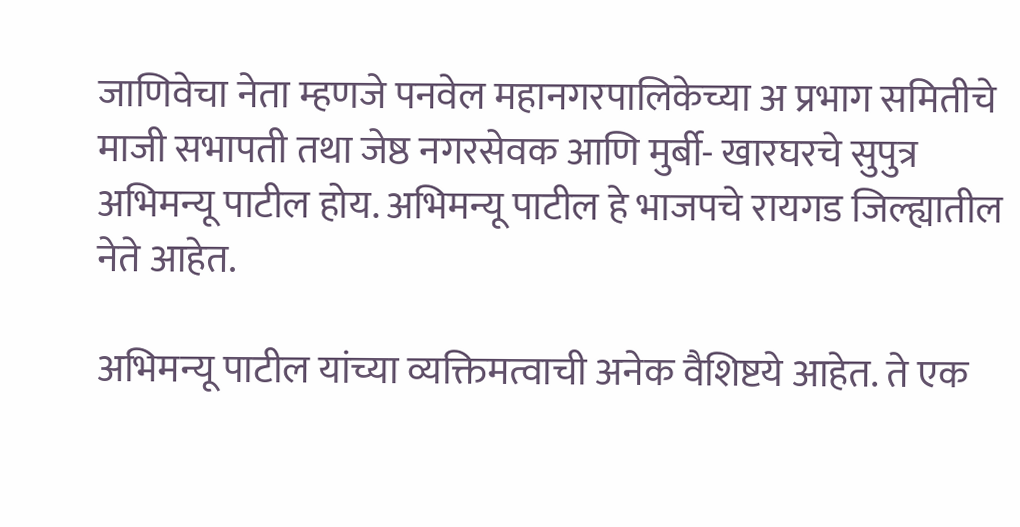जाणिवेचा नेता म्हणजे पनवेल महानगरपालिकेच्या अ प्रभाग समितीचे माजी सभापती तथा जेष्ठ नगरसेवक आणि मुर्बी- खारघरचे सुपुत्र अभिमन्यू पाटील होय. अभिमन्यू पाटील हे भाजपचे रायगड जिल्ह्यातील नेते आहेत.

अभिमन्यू पाटील यांच्या व्यक्तिमत्वाची अनेक वैशिष्टये आहेत. ते एक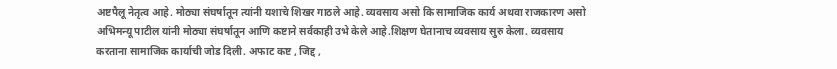अष्टपैलू नेतृत्व आहे. मोठ्या संघर्षातून त्यांनी यशाचे शिखर गाठले आहे. व्यवसाय असो कि सामाजिक कार्य अथवा राजकारण असो अभिमन्यू पाटील यांनी मोठ्या संघर्षातून आणि कष्टाने सर्वकाही उभे केले आहे.शिक्षण घेतानाच व्यवसाय सुरु केला. व्यवसाय करताना सामाजिक कार्याची जोड दिली. अफाट कष्ट , जिद्द ,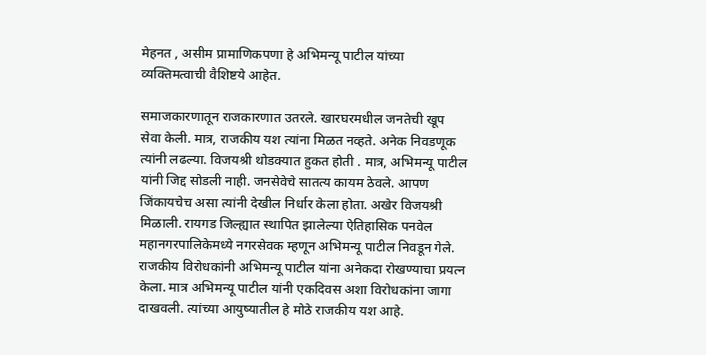मेहनत , असीम प्रामाणिकपणा हे अभिमन्यू पाटील यांच्या व्यक्तिमत्वाची वैशिष्टये आहेत.

समाजकारणातून राजकारणात उतरले. खारघरमधील जनतेची खूप सेवा केली. मात्र, राजकीय यश त्यांना मिळत नव्हते. अनेक निवडणूक त्यांनी लढल्या. विजयश्री थोडक्यात हुकत होती . मात्र, अभिमन्यू पाटील यांनी जिद्द सोडली नाही. जनसेवेचे सातत्य कायम ठेवले. आपण जिंकायचेच असा त्यांनी देखील निर्धार केला होता. अखेर विजयश्री मिळाली. रायगड जिल्ह्यात स्थापित झालेल्या ऐतिहासिक पनवेल महानगरपालिकेमध्ये नगरसेवक म्हणून अभिमन्यू पाटील निवडून गेले. राजकीय विरोधकांनी अभिमन्यू पाटील यांना अनेकदा रोखण्याचा प्रयत्न केला. मात्र अभिमन्यू पाटील यांनी एकदिवस अशा विरोधकांना जागा दाखवली. त्यांच्या आयुष्यातील हे मोठे राजकीय यश आहे.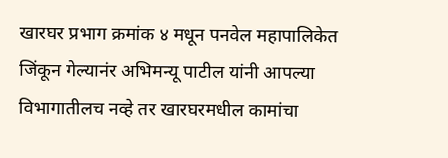खारघर प्रभाग क्रमांक ४ मधून पनवेल महापालिकेत जिंकून गेल्यानंर अभिमन्यू पाटील यांनी आपल्या विभागातीलच नव्हे तर खारघरमधील कामांचा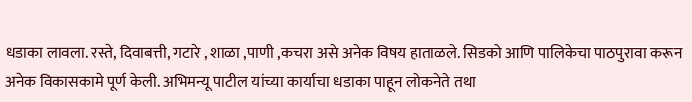धडाका लावला. रस्ते, दिवाबत्ती, गटारे , शाळा ,पाणी ,कचरा असे अनेक विषय हाताळले. सिडको आणि पालिकेचा पाठपुरावा करून अनेक विकासकामे पूर्ण केली. अभिमन्यू पाटील यांच्या कार्याचा धडाका पाहून लोकनेते तथा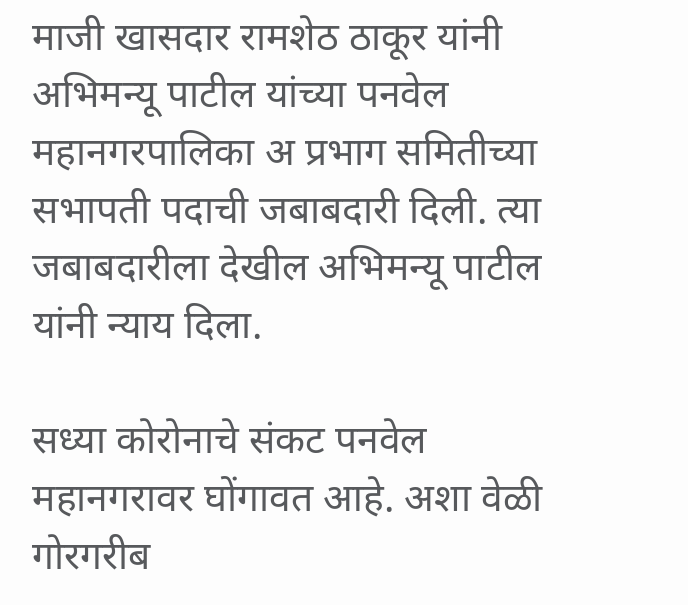माजी खासदार रामशेठ ठाकूर यांनी अभिमन्यू पाटील यांच्या पनवेल महानगरपालिका अ प्रभाग समितीच्या सभापती पदाची जबाबदारी दिली. त्या जबाबदारीला देखील अभिमन्यू पाटील यांनी न्याय दिला.

सध्या कोरोनाचे संकट पनवेल महानगरावर घोंगावत आहे. अशा वेळी गोरगरीब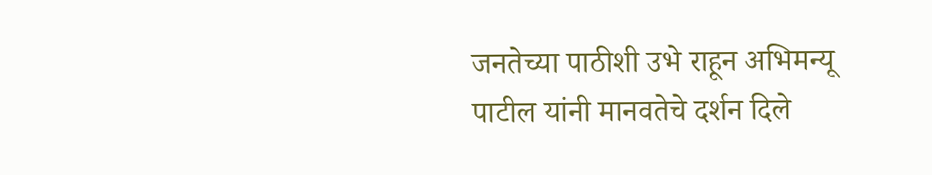जनतेच्या पाठीशी उभे राहून अभिमन्यू पाटील यांनी मानवतेचे दर्शन दिले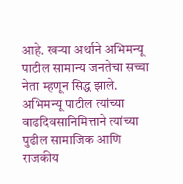आहे. खऱ्या अर्थाने अभिमन्यू पाटील सामान्य जनतेचा सच्चा नेता म्हणून सिद्ध झाले. अभिमन्यू पाटील त्यांच्या वाढदिवसानिमित्ताने त्यांच्या पुढील सामाजिक आणि राजकीय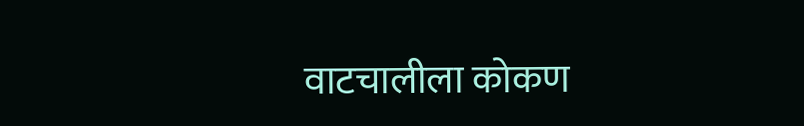वाटचालीला कोकण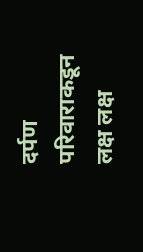दर्पण परिवाराकडून लक्ष लक्ष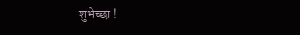शुभेच्छा !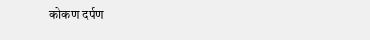कोकण दर्पण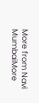More from Navi MumbaiMore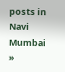posts in Navi Mumbai »